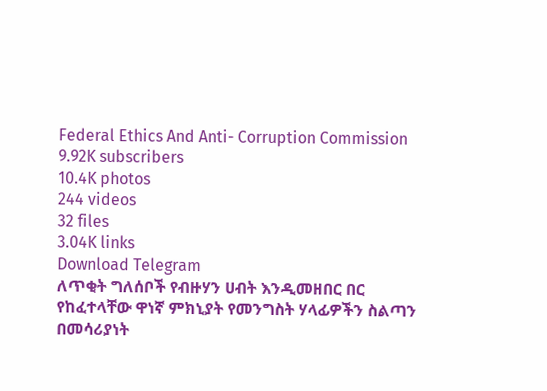Federal Ethics And Anti- Corruption Commission
9.92K subscribers
10.4K photos
244 videos
32 files
3.04K links
Download Telegram
ለጥቂት ግለሰቦች የብዙሃን ሀብት እንዲመዘበር በር የከፈተላቸው ዋነኛ ምክኒያት የመንግስት ሃላፊዎችን ስልጣን በመሳሪያነት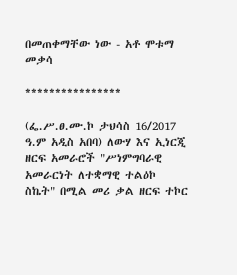በመጠቀማቸው ነው - አቶ ሞቱማ መቃሳ

****************

(ፌ.ሥ.ፀ.ሙ.ኮ ታህሳስ 16/2017 ዓ.ም አዲስ አበባ) ለውሃ እና ኢነርጂ ዘርፍ አመራሮች "ሥነምግባራዊ አመራርነት ለተቋማዊ ተልዕኮ ስኬት" በሚል መሪ ቃል ዘርፍ ተኮር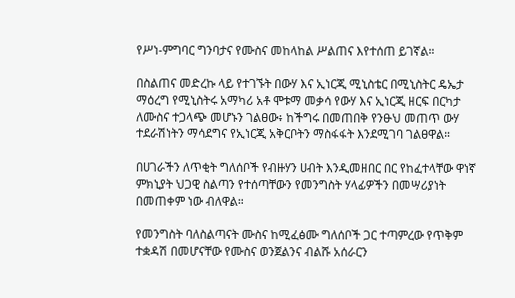የሥነ-ምግባር ግንባታና የሙስና መከላከል ሥልጠና እየተሰጠ ይገኛል።

በስልጠና መድረኩ ላይ የተገኙት በውሃ እና ኢነርጂ ሚኒስቴር በሚኒስትር ዴኤታ ማዕረግ የሚኒስትሩ አማካሪ አቶ ሞቱማ መቃሳ የውሃ እና ኢነርጂ ዘርፍ በርካታ ለሙስና ተጋላጭ መሆኑን ገልፀው፥ ከችግሩ በመጠበቅ የንፁህ መጠጥ ውሃ ተደራሽነትን ማሳደግና የኢነርጂ አቅርቦትን ማስፋፋት እንደሚገባ ገልፀዋል።

በሀገራችን ለጥቂት ግለሰቦች የብዙሃን ሀብት እንዲመዘበር በር የከፈተላቸው ዋነኛ ምክኒያት ህጋዊ ስልጣን የተሰጣቸውን የመንግስት ሃላፊዎችን በመሣሪያነት በመጠቀም ነው ብለዋል።

የመንግስት ባለስልጣናት ሙስና ከሚፈፅሙ ግለሰቦች ጋር ተጣምረው የጥቅም ተቋዳሽ በመሆናቸው የሙስና ወንጀልንና ብልሹ አሰራርን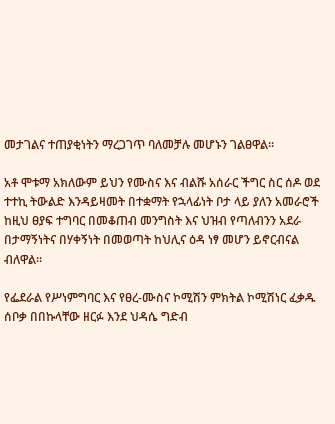መታገልና ተጠያቂነትን ማረጋገጥ ባለመቻሉ መሆኑን ገልፀዋል።

አቶ ሞቱማ አክለውም ይህን የሙስና እና ብልሹ አሰራር ችግር ስር ሰዶ ወደ ተተኪ ትውልድ እንዳይዛመት በተቋማት የኋላፊነት ቦታ ላይ ያለን አመራሮች ከዚህ ፀያፍ ተግባር በመቆጠብ መንግስት እና ህዝብ የጣለብንን አደራ በታማኝነትና በሃቀኝነት በመወጣት ከህሊና ዕዳ ነፃ መሆን ይኖርብናል ብለዋል።

የፌደራል የሥነምግባር እና የፀረ-ሙስና ኮሚሽን ምክትል ኮሚሽነር ፈቃዱ ሰቦቃ በበኩላቸው ዘርፉ እንደ ህዳሴ ግድብ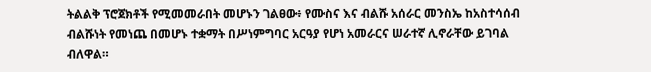ትልልቅ ፕሮጀክቶች የሚመመራበት መሆኑን ገልፀው፥ የሙስና እና ብልሹ አሰራር መንስኤ ከአስተሳሰብ ብልሹነት የመነጨ በመሆኑ ተቋማት በሥነምግባር አርዓያ የሆነ አመራርና ሠራተኛ ሊኖራቸው ይገባል ብለዋል።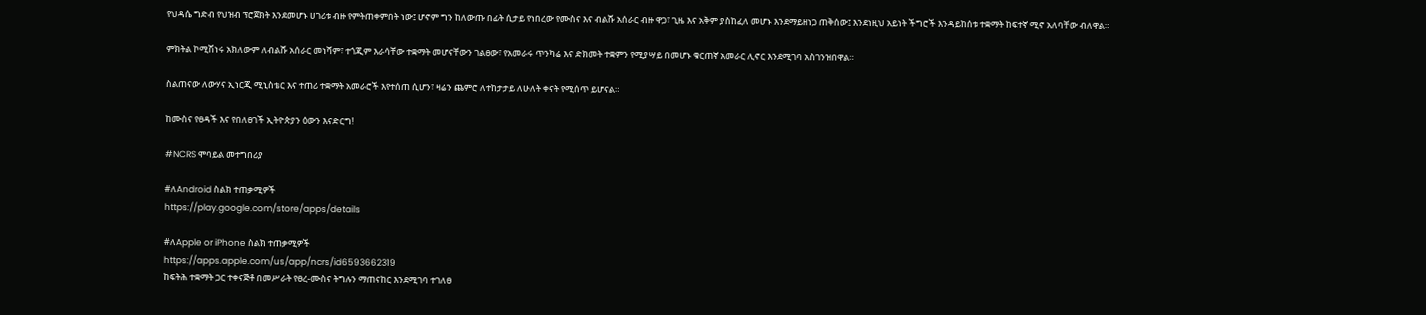የህዳሴ ግድብ የህዝብ ፕሮጀክት እንደመሆኑ ሀገሪቱ ብዙ የምትጠቀምበት ነው፤ ሆኖም ግን ከለውጡ በፊት ሲታይ የነበረው የሙስና እና ብልሹ አሰራር ብዙ ዋጋ፣ ጊዜ እና አቅም ያስከፈለ መሆኑ እንደማይዘነጋ ጠቅሰው፤ እንደነዚህ አይነት ችግሮች እንዳይከሰቱ ተቋማት ከፍተኛ ሚኖ አለባቸው ብለዋል።

ምክትል ኮሚሽነሩ አክለውም ለብልሹ አሰራር መነሻም፣ ተጎጂም እራሳቸው ተቋማት መሆናቸውን ገልፀው፣ የአመራሩ ጥንካሬ እና ድክመት ተቋምን የሚያሣይ በመሆኑ ቁርጠኛ አመራር ሊኖር እንደሚገባ አስገንዝበዋል።

ስልጠናው ለውሃና ኢነርጂ ሚኒስቴር እና ተጠሪ ተቋማት አመራሮች እየተሰጠ ሲሆን፣ ዛሬን ጨምሮ ለተከታታይ ለሁለት ቀናት የሚሰጥ ይሆናል።

ከሙስና የፀዳች እና የበለፀገች ኢትዮጵያን ዕውን እናድርግ!

#NCRS ሞባይል መተግበሪያ

#ለAndroid ስልክ ተጠቃሚዎች
https://play.google.com/store/apps/details

#ለApple or iPhone ስልክ ተጠቃሚዎች
https://apps.apple.com/us/app/ncrs/id6593662319
ከፍትሕ ተቋማት ጋር ተቀናጅቶ በመሥራት የፀረ-ሙስና ትግሉን ማጠናከር እንደሚገባ ተገለፀ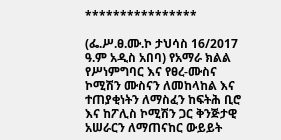****************

(ፌ.ሥ.ፀ.ሙ.ኮ ታህሳስ 16/2017 ዓ.ም አዲስ አበባ) የአማራ ክልል የሥነምግባር እና የፀረ-ሙስና ኮሚሽን ሙስናን ለመከላከል እና ተጠያቂነትን ለማስፈን ከፍትሕ ቢሮ እና ከፖሊስ ኮሚሽን ጋር ቅንጅታዊ አሠራርን ለማጠናከር ውይይት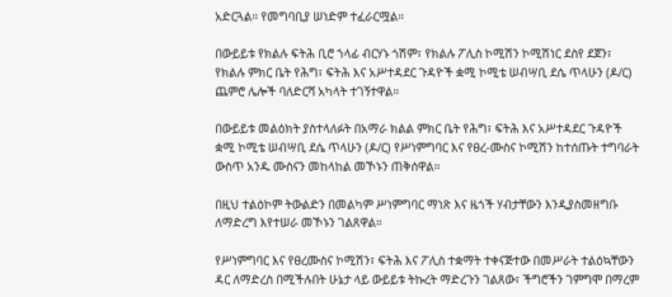አድርጓል። የመግባቢያ ሠነድም ተፈራርሟል።

በውይይቱ የክልሉ ፍትሕ ቢሮ ኀላፊ ብርሃኑ ጎሽም፣ የክልሉ ፖሊስ ኮሚሽን ኮሚሽነር ደስየ ደጀን፣ የክልሉ ምክር ቤት የሕግ፣ ፍትሕ እና አሥተዳደር ጉዳዮች ቋሚ ኮሚቴ ሠብሣቢ ደሴ ጥላሁን (ዶ/ር) ጨምሮ ሌሎች ባለድርሻ አካላት ተገኝተዋል።

በውይይቱ መልዕክት ያስተላለፉት በአማራ ክልል ምክር ቤት የሕግ፣ ፍትሕ እና አሥተዳደር ጉዳዮች ቋሚ ኮሚቴ ሠብሣቢ ደሴ ጥላሁን (ዶ/ር) የሥነምግባር እና የፀረ-ሙስና ኮሚሽን ከተሰጡት ተግባራት ውስጥ አንዱ ሙስናን መከላከል መኾኑን ጠቅሰዋል።

በዚህ ተልዕኮም ትውልድን በመልካም ሥነምግባር ማነጽ እና ዜጎች ሃብታቸውን እንዲያስመዘግቡ ለማድረግ እየተሠራ መኾኑን ገልጸዋል።

የሥነምግባር እና የፀረሙስና ኮሚሽን፣ ፍትሕ እና ፖሊስ ተቋማት ተቀናጅተው በመሥራት ተልዕኳቸውን ዳር ለማድረስ በሚችሉበት ሁኔታ ላይ ውይይቱ ትኩረት ማድረጉን ገልጸው፣ ችግሮችን ገምግሞ በማረም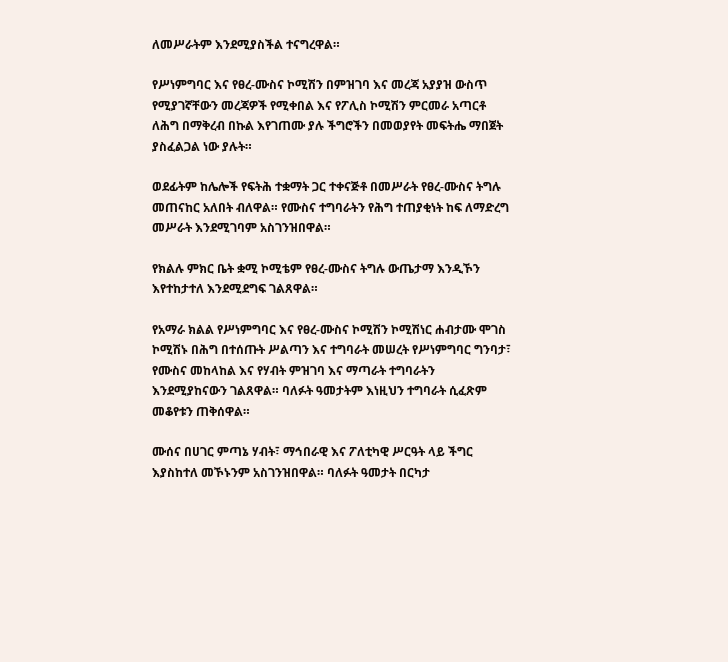ለመሥራትም እንደሚያስችል ተናግረዋል።

የሥነምግባር እና የፀረ-ሙስና ኮሚሽን በምዝገባ እና መረጃ አያያዝ ውስጥ የሚያገኛቸውን መረጃዎች የሚቀበል እና የፖሊስ ኮሚሽን ምርመራ አጣርቶ ለሕግ በማቅረብ በኩል እየገጠሙ ያሉ ችግሮችን በመወያየት መፍትሔ ማበጀት ያስፈልጋል ነው ያሉት።

ወደፊትም ከሌሎች የፍትሕ ተቋማት ጋር ተቀናጅቶ በመሥራት የፀረ-ሙስና ትግሉ መጠናከር አለበት ብለዋል። የሙስና ተግባራትን የሕግ ተጠያቂነት ከፍ ለማድረግ መሥራት እንደሚገባም አስገንዝበዋል።

የክልሉ ምክር ቤት ቋሚ ኮሚቴም የፀረ-ሙስና ትግሉ ውጤታማ እንዲኾን እየተከታተለ እንደሚደግፍ ገልጸዋል።

የአማራ ክልል የሥነምግባር እና የፀረ-ሙስና ኮሚሽን ኮሚሽነር ሐብታሙ ሞገስ ኮሚሽኑ በሕግ በተሰጡት ሥልጣን እና ተግባራት መሠረት የሥነምግባር ግንባታ፣ የሙስና መከላከል እና የሃብት ምዝገባ እና ማጣራት ተግባራትን እንደሚያከናውን ገልጸዋል። ባለፉት ዓመታትም እነዚህን ተግባራት ሲፈጽም መቆየቱን ጠቅሰዋል።

ሙሰና በሀገር ምጣኔ ሃብት፣ ማኅበራዊ እና ፖለቲካዊ ሥርዓት ላይ ችግር እያስከተለ መኾኑንም አስገንዝበዋል። ባለፉት ዓመታት በርካታ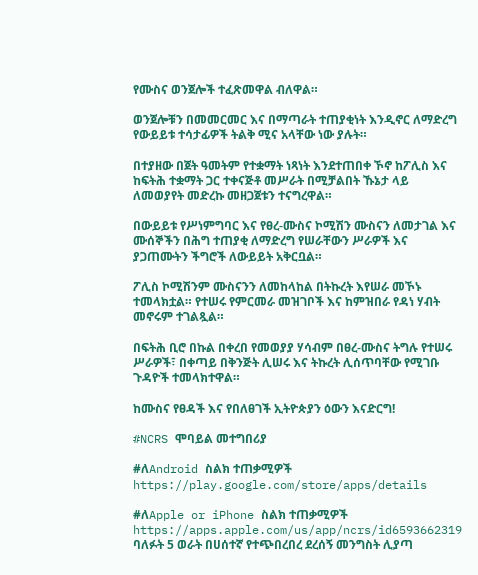የሙስና ወንጀሎች ተፈጽመዋል ብለዋል።

ወንጀሎቹን በመመርመር እና በማጣራት ተጠያቂነት እንዲኖር ለማድረግ የውይይቱ ተሳታፊዎች ትልቅ ሚና አላቸው ነው ያሉት።

በተያዘው በጀት ዓመትም የተቋማት ነጻነት እንደተጠበቀ ኾኖ ከፖሊስ እና ከፍትሕ ተቋማት ጋር ተቀናጅቶ መሥራት በሚቻልበት ኹኔታ ላይ ለመወያየት መድረኩ መዘጋጀቱን ተናግረዋል።

በውይይቱ የሥነምግባር እና የፀረ-ሙስና ኮሚሽን ሙስናን ለመታገል እና ሙሰኞችን በሕግ ተጠያቂ ለማድረግ የሠራቸውን ሥራዎች እና ያጋጠሙትን ችግሮች ለውይይት አቅርቧል።

ፖሊስ ኮሚሽንም ሙስናንን ለመከላከል በትኩረት እየሠራ መኾኑ ተመላክቷል። የተሠሩ የምርመራ መዝገቦች እና ከምዝበራ የዳነ ሃብት መኖሩም ተገልጿል።

በፍትሕ ቢሮ በኩል በቀረበ የመወያያ ሃሳብም በፀረ-ሙስና ትግሉ የተሠሩ ሥራዎች፣ በቀጣይ በቅንጅት ሊሠሩ እና ትኩረት ሊሰጥባቸው የሚገቡ ጉዳዮች ተመላክተዋል።

ከሙስና የፀዳች እና የበለፀገች ኢትዮጵያን ዕውን እናድርግ!

#NCRS ሞባይል መተግበሪያ

#ለAndroid ስልክ ተጠቃሚዎች
https://play.google.com/store/apps/details

#ለApple or iPhone ስልክ ተጠቃሚዎች
https://apps.apple.com/us/app/ncrs/id6593662319
ባለፉት 5 ወራት በሀሰተኛ የተጭበረበረ ደረሰኝ መንግስት ሊያጣ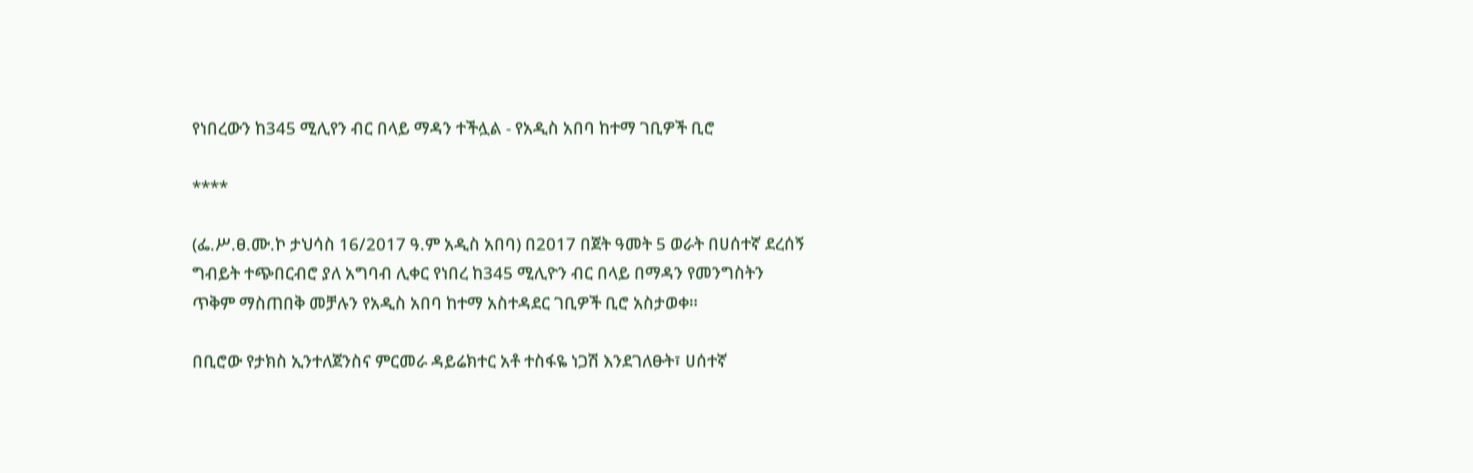የነበረውን ከ345 ሚሊየን ብር በላይ ማዳን ተችሏል - የአዲስ አበባ ከተማ ገቢዎች ቢሮ

****

(ፌ.ሥ.ፀ.ሙ.ኮ ታህሳስ 16/2017 ዓ.ም አዲስ አበባ) በ2017 በጀት ዓመት 5 ወራት በሀሰተኛ ደረሰኝ ግብይት ተጭበርብሮ ያለ አግባብ ሊቀር የነበረ ከ345 ሚሊዮን ብር በላይ በማዳን የመንግስትን ጥቅም ማስጠበቅ መቻሉን የአዲስ አበባ ከተማ አስተዳደር ገቢዎች ቢሮ አስታወቀ።

በቢሮው የታክስ ኢንተለጀንስና ምርመራ ዳይሬክተር አቶ ተስፋዬ ነጋሽ እንደገለፁት፣ ሀሰተኛ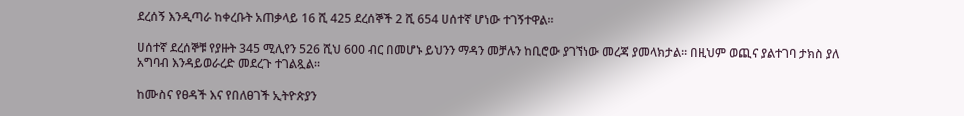ደረሰኝ እንዲጣራ ከቀረቡት አጠቃላይ 16 ሺ 425 ደረሰኞች 2 ሺ 654 ሀሰተኛ ሆነው ተገኝተዋል።

ሀሰተኛ ደረሰኞቹ የያዙት 345 ሚሊየን 526 ሺህ 600 ብር በመሆኑ ይህንን ማዳን መቻሉን ከቢሮው ያገኘነው መረጃ ያመላክታል፡፡ በዚህም ወጪና ያልተገባ ታክስ ያለ አግባብ እንዳይወራረድ መደረጉ ተገልጿል።

ከሙስና የፀዳች እና የበለፀገች ኢትዮጵያን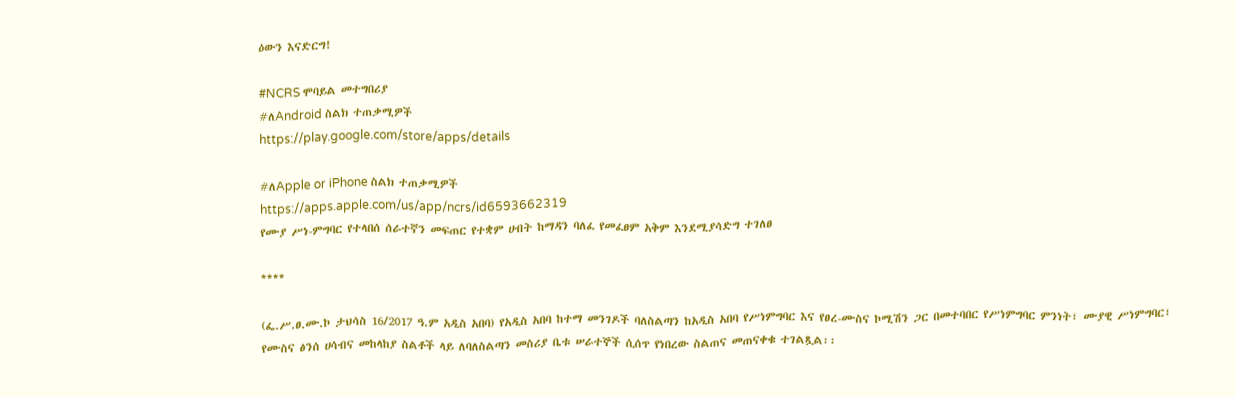ዕውን እናድርግ!

#NCRS ሞባይል መተግበሪያ
#ለAndroid ስልክ ተጠቃሚዎች
https://play.google.com/store/apps/details

#ለApple or iPhone ስልክ ተጠቃሚዎች
https://apps.apple.com/us/app/ncrs/id6593662319
የሙያ ሥነ-ምግባር የተላበሰ ሰራተኛን መፍጠር የተቋም ሀብት ከማዳን ባለፈ የመፈፀም አቅም እንደሚያሳድግ ተገለፀ

****

(ፌ.ሥ.ፀ.ሙ.ኮ ታህሳስ 16/2017 ዓ.ም አዲስ አበባ) የአዲስ አበባ ከተማ መንገዶች ባለስልጣን ከአዲስ አበባ የሥነምግባር እና የፀረ-ሙስና ኮሚሽን ጋር በመተባበር የሥነምግባር ምንነት፣ ሙያዊ ሥነምግባር፣ የሙስና ፅንሰ ሀሳብና መከላከያ ስልቶች ላይ ለባለስልጣን መስሪያ ቤቱ ሠራተኞች ሲሰጥ የነበረው ስልጠና መጠናቀቁ ተገልጿል፡፡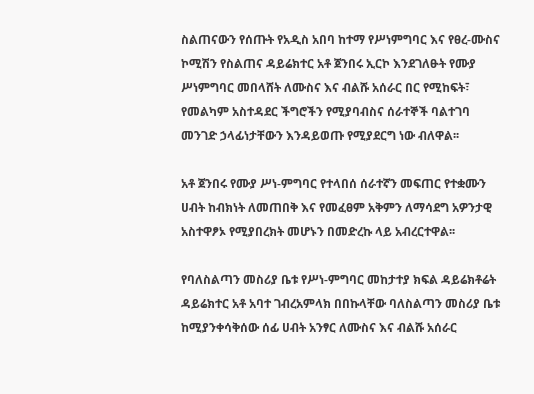ስልጠናውን የሰጡት የአዲስ አበባ ከተማ የሥነምግባር እና የፀረ-ሙስና ኮሚሽን የስልጠና ዳይሬክተር አቶ ጀንበሩ ኢርኮ እንደገለፁት የሙያ ሥነምግባር መበላሸት ለሙስና እና ብልሹ አሰራር በር የሚከፍት፣ የመልካም አስተዳደር ችግሮችን የሚያባብስና ሰራተኞች ባልተገባ መንገድ ኃላፊነታቸውን እንዳይወጡ የሚያደርግ ነው ብለዋል፡፡

አቶ ጀንበሩ የሙያ ሥነ-ምግባር የተላበሰ ሰራተኛን መፍጠር የተቋሙን ሀብት ከብክነት ለመጠበቅ እና የመፈፀም አቅምን ለማሳደግ አዎንታዊ አስተዋፆኦ የሚያበረክት መሆኑን በመድረኩ ላይ አብረርተዋል፡፡

የባለስልጣን መስሪያ ቤቱ የሥነ-ምግባር መከታተያ ክፍል ዳይሬክቶሬት ዳይሬክተር አቶ አባተ ገብረአምላክ በበኩላቸው ባለስልጣን መስሪያ ቤቱ ከሚያንቀሳቅሰው ሰፊ ሀብት አንፃር ለሙስና እና ብልሹ አሰራር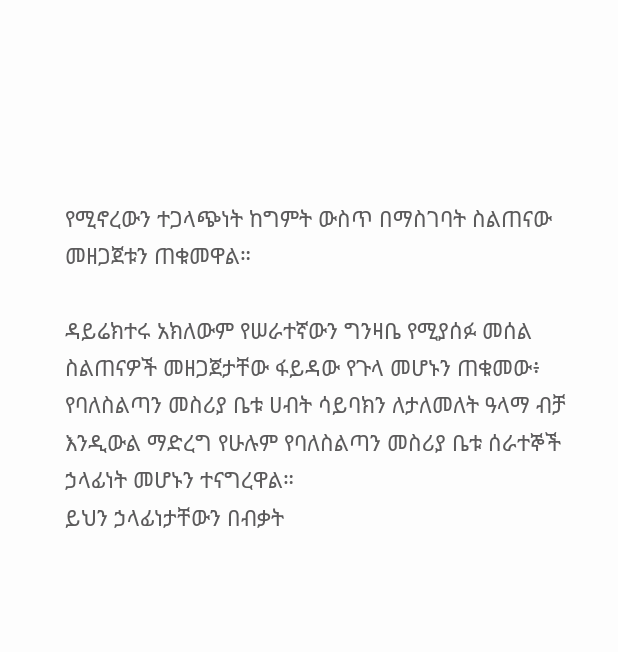የሚኖረውን ተጋላጭነት ከግምት ውስጥ በማስገባት ስልጠናው መዘጋጀቱን ጠቁመዋል።

ዳይሬክተሩ አክለውም የሠራተኛውን ግንዛቤ የሚያሰፉ መሰል ስልጠናዎች መዘጋጀታቸው ፋይዳው የጉላ መሆኑን ጠቁመው፥ የባለስልጣን መስሪያ ቤቱ ሀብት ሳይባክን ለታለመለት ዓላማ ብቻ እንዲውል ማድረግ የሁሉም የባለስልጣን መስሪያ ቤቱ ሰራተኞች ኃላፊነት መሆኑን ተናግረዋል።
ይህን ኃላፊነታቸውን በብቃት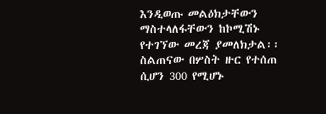እንዲወጡ መልዕክታቸውን ማስተላለፋቸውን ከኮሚሽኑ የተገኘው መረጃ ያመለክታል፡፡ ስልጠናው በሦስት ዙር የተሰጠ ሲሆን 300 የሚሆኑ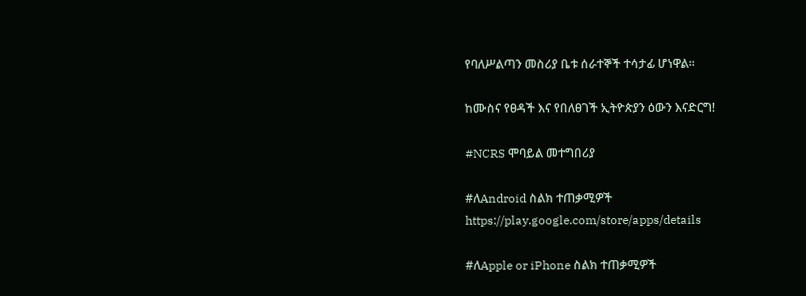የባለሥልጣን መስሪያ ቤቱ ሰራተኞች ተሳታፊ ሆነዋል፡፡

ከሙስና የፀዳች እና የበለፀገች ኢትዮጵያን ዕውን እናድርግ!

#NCRS ሞባይል መተግበሪያ

#ለAndroid ስልክ ተጠቃሚዎች
https://play.google.com/store/apps/details

#ለApple or iPhone ስልክ ተጠቃሚዎች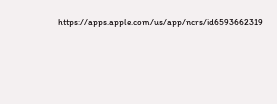https://apps.apple.com/us/app/ncrs/id6593662319